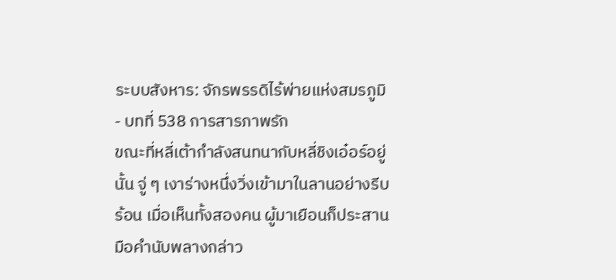ระบบสังหาร: จักรพรรดิไร้พ่ายแห่งสมรภูมิ - บทที่ 538 การสารภาพรัก
ขณะที่หลี่เต้ากำลังสนทนากับหลี่ชิงเอ๋อร์อยู่นั้น จู่ ๆ เงาร่างหนึ่งวิ่งเข้ามาในลานอย่างรีบร้อน เมื่อเห็นทั้งสองคน ผู้มาเยือนก็ประสานมือคำนับพลางกล่าว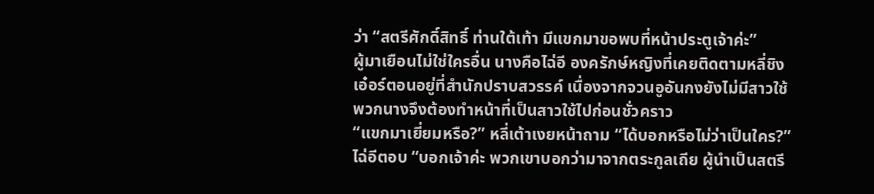ว่า “สตรีศักดิ์สิทธิ์ ท่านใต้เท้า มีแขกมาขอพบที่หน้าประตูเจ้าค่ะ”
ผู้มาเยือนไม่ใช่ใครอื่น นางคือไฉ่อี องครักษ์หญิงที่เคยติดตามหลี่ชิงเอ๋อร์ตอนอยู่ที่สำนักปราบสวรรค์ เนื่องจากจวนอูอันกงยังไม่มีสาวใช้ พวกนางจึงต้องทำหน้าที่เป็นสาวใช้ไปก่อนชั่วคราว
“แขกมาเยี่ยมหรือ?” หลี่เต้าเงยหน้าถาม “ได้บอกหรือไม่ว่าเป็นใคร?”
ไฉ่อีตอบ “บอกเจ้าค่ะ พวกเขาบอกว่ามาจากตระกูลเถีย ผู้นำเป็นสตรี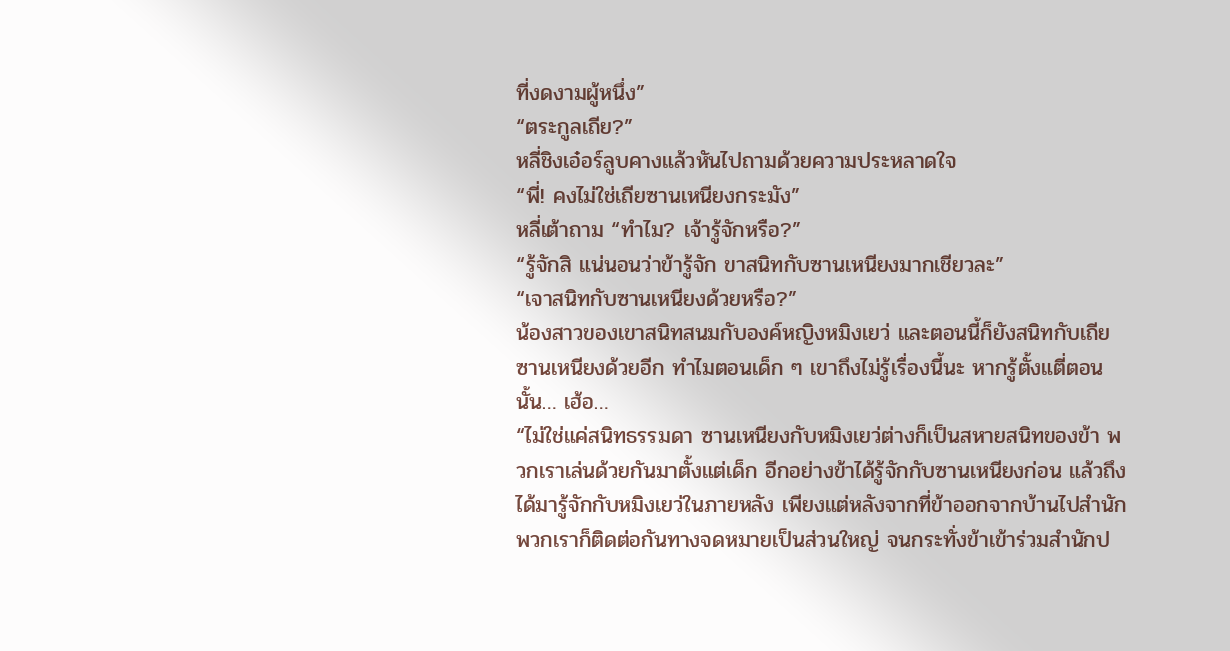ที่งดงามผู้หนึ่ง”
“ตระกูลเถีย?”
หลี่ชิงเอ๋อร์ลูบคางแล้วหันไปถามด้วยความประหลาดใจ
“พี่! คงไม่ใช่เถียซานเหนียงกระมัง”
หลี่เต้าถาม “ทำไม? เจ้ารู้จักหรือ?”
“รู้จักสิ แน่นอนว่าข้ารู้จัก ขาสนิทกับซานเหนียงมากเชียวละ”
“เจาสนิทกับซานเหนียงด้วยหรือ?”
น้องสาวของเขาสนิทสนมกับองค์หญิงหมิงเยว่ และตอนนี้ก็ยังสนิทกับเถียซานเหนียงด้วยอีก ทำไมตอนเด็ก ๆ เขาถึงไม่รู้เรื่องนี้นะ หากรู้ตั้งแตี่ตอนนั้น… เฮ้อ…
“ไม่ใช่แค่สนิทธรรมดา ซานเหนียงกับหมิงเยว่ต่างก็เป็นสหายสนิทของข้า พวกเราเล่นด้วยกันมาตั้งแต่เด็ก อีกอย่างข้าได้รู้จักกับซานเหนียงก่อน แล้วถึงได้มารู้จักกับหมิงเยว่ในภายหลัง เพียงแต่หลังจากที่ข้าออกจากบ้านไปสำนัก พวกเราก็ติดต่อกันทางจดหมายเป็นส่วนใหญ่ จนกระทั่งข้าเข้าร่วมสำนักป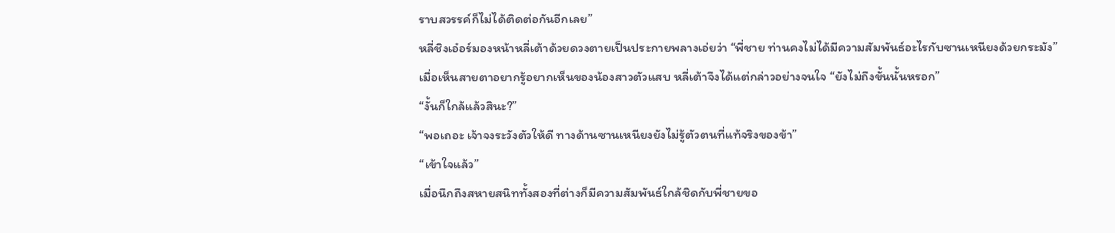ราบสวรรค์ก็ไม่ได้ติดต่อกันอีกเลย”
หลี่ชิงเอ๋อร์มองหน้าหลี่เต้าด้วยดวงตายเป็นประกายพลางเอ่ยว่า “พี่ชาย ท่านคงไม่ได้มีความสัมพันธ์อะไรกับซานเหนียงด้วยกระมัง”
เมื่อเห็นสายตาอยากรู้อยากเห็นของน้องสาวตัวแสบ หลี่เต้าจึงได้แต่กล่าวอย่างจนใจ “ยังไม่ถึงขั้นนั้นหรอก”
“งั้นก็ใกล้แล้วสินะ?”
“พอเถอะ เจ้าจงระวังตัวให้ดี ทางด้านซานเหนียงยังไม่รู้ตัวตนที่แท้จริงของข้า”
“เข้าใจแล้ว”
เมื่อนึกถึงสหายสนิททั้งสองที่ต่างก็มีความสัมพันธ์ใกล้ชิดกับพี่ชายขอ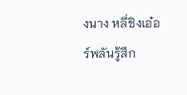งนาง หลี่ชิงเอ๋อร์พลันรู้สึก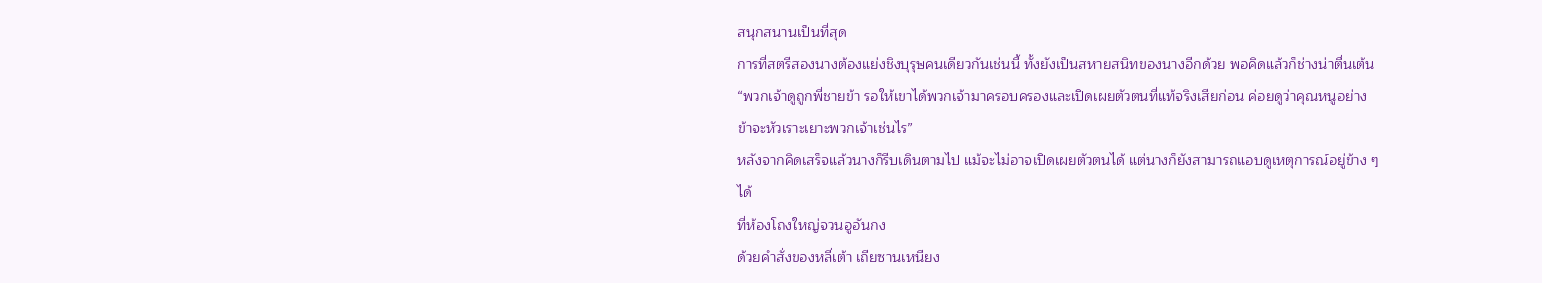สนุกสนานเป็นที่สุด
การที่สตรีสองนางต้องแย่งชิงบุรุษคนเดียวกันเช่นนี้ ทั้งยังเป็นสหายสนิทของนางอีกด้วย พอคิดแล้วก็ช่างน่าตื่นเต้น
“พวกเจ้าดูถูกพี่ชายข้า รอให้เขาได้พวกเจ้ามาครอบครองและเปิดเผยตัวตนที่แท้จริงเสียก่อน ค่อยดูว่าคุณหนูอย่างข้าจะหัวเราะเยาะพวกเจ้าเช่นไร”
หลังจากคิดเสร็จแล้วนางก็รีบเดินตามไป แม้จะไม่อาจเปิดเผยตัวตนได้ แต่นางก็ยังสามารถแอบดูเหตุการณ์อยู่ข้าง ๆ ได้
ที่ห้องโถงใหญ่จวนอูอันกง
ด้วยคำสั่งของหลี่เต้า เถียซานเหนียง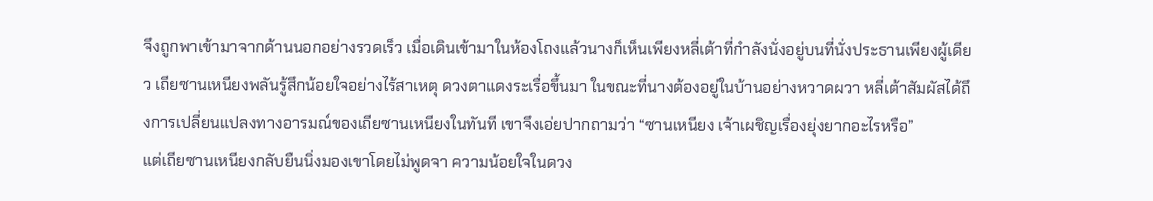จึงถูกพาเข้ามาจากด้านนอกอย่างรวดเร็ว เมื่อเดินเข้ามาในห้องโถงแล้วนางก็เห็นเพียงหลี่เต้าที่กำลังนั่งอยู่บนที่นั่งประธานเพียงผู้เดียว เถียซานเหนียงพลันรู้สึกน้อยใจอย่างไร้สาเหตุ ดวงตาแดงระเรื่อขึ้นมา ในขณะที่นางต้องอยู่ในบ้านอย่างหวาดผวา หลี่เต้าสัมผัสได้ถึงการเปลี่ยนแปลงทางอารมณ์ของเถียซานเหนียงในทันที เขาจึงเอ่ยปากถามว่า “ซานเหนียง เจ้าเผชิญเรื่องยุ่งยากอะไรหรือ”
แต่เถียซานเหนียงกลับยืนนิ่งมองเขาโดยไม่พูดจา ความน้อยใจในดวง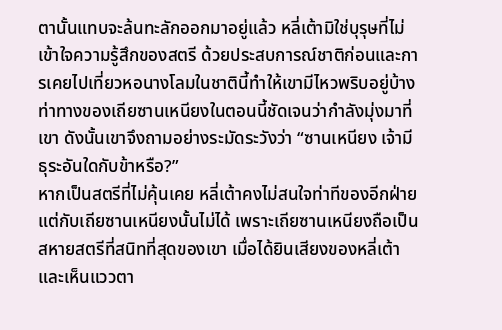ตานั้นแทบจะล้นทะลักออกมาอยู่แล้ว หลี่เต้ามิใช่บุรุษที่ไม่เข้าใจความรู้สึกของสตรี ด้วยประสบการณ์ชาติก่อนและการเคยไปเที่ยวหอนางโลมในชาตินี้ทำให้เขามีไหวพริบอยู่บ้าง ท่าทางของเถียซานเหนียงในตอนนี้ชัดเจนว่ากำลังมุ่งมาที่เขา ดังนั้นเขาจึงถามอย่างระมัดระวังว่า “ซานเหนียง เจ้ามีธุระอันใดกับข้าหรือ?”
หากเป็นสตรีที่ไม่คุ้นเคย หลี่เต้าคงไม่สนใจท่าทีของอีกฝ่าย
แต่กับเถียซานเหนียงนั้นไม่ได้ เพราะเถียซานเหนียงถือเป็นสหายสตรีที่สนิทที่สุดของเขา เมื่อได้ยินเสียงของหลี่เต้าและเห็นแววตา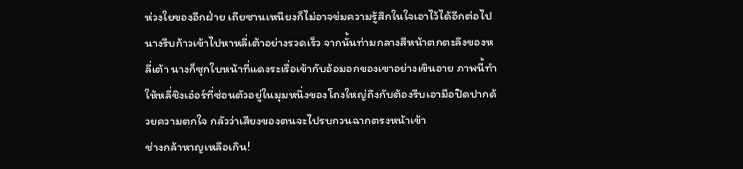ห่วงใยของอีกฝ่าย เถียซานเหนียงก็ไม่อาจข่มความรู้สึกในใจเอาไว้ได้อีกต่อไป นางรีบก้าวเข้าไปหาหลี่เต้าอย่างรวดเร็ว จากนั้นท่ามกลางสีหน้าตกตะลึงของหลี่เต้า นางก็ซุกใบหน้าที่แดงระเรื่อเข้ากับอ้อมอกของเขาอย่างเขินอาย ภาพนี้ทำให้หลี่ชิงเอ๋อร์ที่ซ่อนตัวอยู่ในมุมหนึ่งของโถงใหญ่ถึงกับต้องรีบเอามือปิดปากด้วยความตกใจ กลัวว่าเสียงของตนจะไปรบกวนฉากตรงหน้าเข้า
ช่างกล้าหาญเหลือเกิน!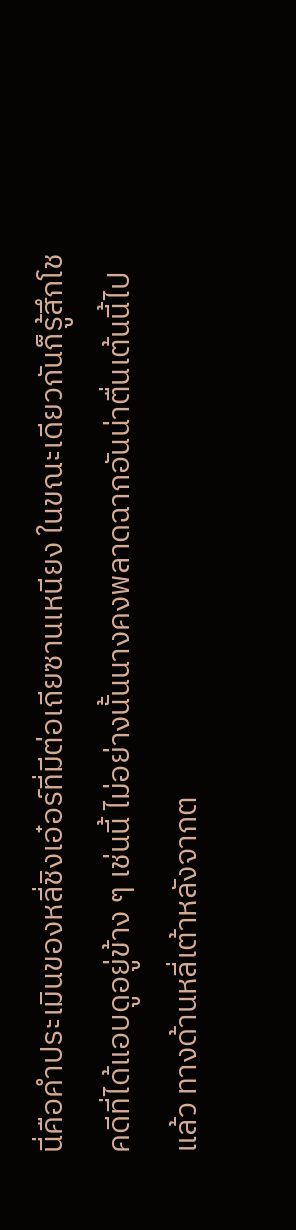นี่คือคำประเมินของหลี่ชิงเอ๋อร์ที่มีต่อเถียซานเหนียง ในขณะเดียวกันก็รู้สึกโชคดีที่ได้แอบดูอยู่ข้าง ๆ เช่นนี้ ไม่อย่างนั้นนางคงพลาดฉากอันน่าตื่นเต้นนี้ไปแล้ว ทางด้านหลี่เต้าหลังจากต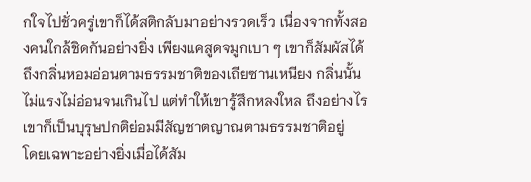กใจไปชั่วครู่เขาก็ได้สติกลับมาอย่างรวดเร็ว เนื่องจากทั้งสองคนใกล้ชิดกันอย่างยิ่ง เพียงแคสูดจมูกเบา ๆ เขาก็สัมผัสได้ถึงกลิ่นหอมอ่อนตามธรรมชาติของเถียซานเหนียง กลิ่นนั้นไม่แรงไม่อ่อนจนเกินไป แต่ทำให้เขารู้สึกหลงใหล ถึงอย่างไรเขาก็เป็นบุรุษปกติย่อมมีสัญชาตญาณตามธรรมชาติอยู่
โดยเฉพาะอย่างยิ่งเมื่อได้สัม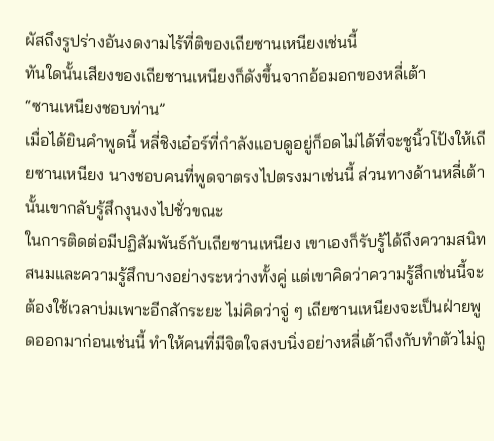ผัสถึงรูปร่างอันงดงามไร้ที่ติของเถียซานเหนียงเช่นนี้
ทันใดนั้นเสียงของเถียซานเหนียงก็ดังขึ้นจากอ้อมอกของหลี่เต้า
“ซานเหนียงชอบท่าน”
เมื่อได้ยินคำพูดนี้ หลี่ชิงเอ๋อร์ที่กำลังแอบดูอยู่ก็อดไม่ได้ที่จะชูนิ้วโป้งให้เถียซานเหนียง นางชอบคนที่พูดจาตรงไปตรงมาเช่นนี้ ส่วนทางด้านหลี่เต้านั้นเขากลับรู้สึกงุนงงไปชั่วขณะ
ในการติดต่อมีปฏิสัมพันธ์กับเถียซานเหนียง เขาเองก็รับรู้ได้ถึงความสนิทสนมและความรู้สึกบางอย่างระหว่างทั้งคู่ แต่เขาคิดว่าความรู้สึกเช่นนี้จะต้องใช้เวลาบ่มเพาะอีกสักระยะ ไม่คิดว่าจู่ ๆ เถียซานเหนียงจะเป็นฝ่ายพูดออกมาก่อนเช่นนี้ ทำให้คนที่มีจิตใจสงบนิ่งอย่างหลี่เต้าถึงกับทำตัวไม่ถู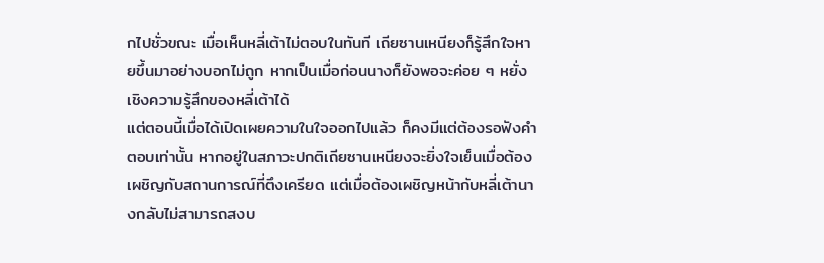กไปชั่วขณะ เมื่อเห็นหลี่เต้าไม่ตอบในทันที เถียซานเหนียงก็รู้สึกใจหายขึ้นมาอย่างบอกไม่ถูก หากเป็นเมื่อก่อนนางก็ยังพอจะค่อย ๆ หยั่งเชิงความรู้สึกของหลี่เต้าได้
แต่ตอนนี้เมื่อได้เปิดเผยความในใจออกไปแล้ว ก็คงมีแต่ต้องรอฟังคำตอบเท่านั้น หากอยู่ในสภาวะปกติเถียซานเหนียงจะยิ่งใจเย็นเมื่อต้องเผชิญกับสถานการณ์ที่ตึงเครียด แต่เมื่อต้องเผชิญหน้ากับหลี่เต้านางกลับไม่สามารถสงบ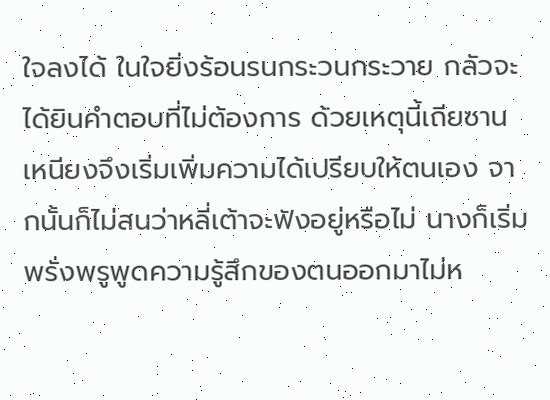ใจลงได้ ในใจยิ่งร้อนรนกระวนกระวาย กลัวจะได้ยินคำตอบที่ไม่ต้องการ ด้วยเหตุนี้เถียซานเหนียงจึงเริ่มเพิ่มความได้เปรียบให้ตนเอง จากนั้นก็ไม่สนว่าหลี่เต้าจะฟังอยู่หรือไม่ นางก็เริ่มพรั่งพรูพูดความรู้สึกของตนออกมาไม่ห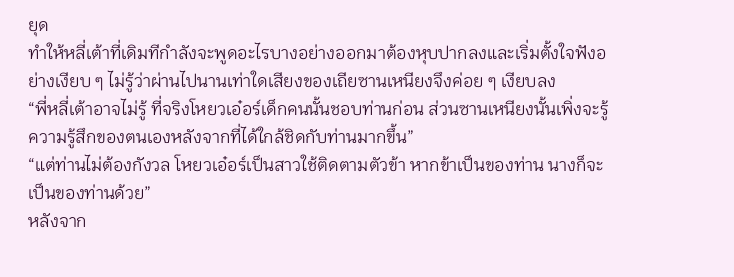ยุด
ทำให้หลี่เต้าที่เดิมทีกำลังจะพูดอะไรบางอย่างออกมาต้องหุบปากลงและเริ่มตั้งใจฟังอย่างเงียบ ๆ ไม่รู้ว่าผ่านไปนานเท่าใดเสียงของเถียซานเหนียงจึงค่อย ๆ เงียบลง
“พี่หลี่เต้าอาจไม่รู้ ที่จริงโหยวเอ๋อร์เด็กคนนั้นชอบท่านก่อน ส่วนซานเหนียงนั้นเพิ่งจะรู้ความรู้สึกของตนเองหลังจากที่ได้ใกล้ชิดกับท่านมากขึ้น”
“แต่ท่านไม่ต้องกังวล โหยวเอ๋อร์เป็นสาวใช้ติดตามตัวข้า หากข้าเป็นของท่าน นางก็จะเป็นของท่านด้วย”
หลังจาก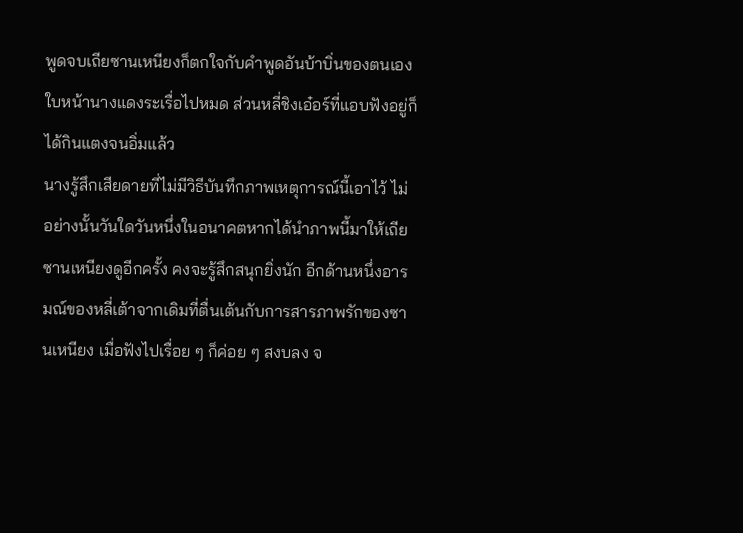พูดจบเถียซานเหนียงก็ตกใจกับคำพูดอันบ้าบิ่นของตนเอง ใบหน้านางแดงระเรื่อไปหมด ส่วนหลี่ชิงเอ๋อร์ที่แอบฟังอยู่ก็ได้กินแตงจนอิ่มแล้ว
นางรู้สึกเสียดายที่ไม่มีวิธีบันทึกภาพเหตุการณ์นี้เอาไว้ ไม่อย่างนั้นวันใดวันหนึ่งในอนาคตหากได้นำภาพนี้มาให้เถียซานเหนียงดูอีกครั้ง คงจะรู้สึกสนุกยิ่งนัก อีกด้านหนึ่งอารมณ์ของหลี่เต้าจากเดิมที่ตื่นเต้นกับการสารภาพรักของซานเหนียง เมื่อฟังไปเรื่อย ๆ ก็ค่อย ๆ สงบลง จ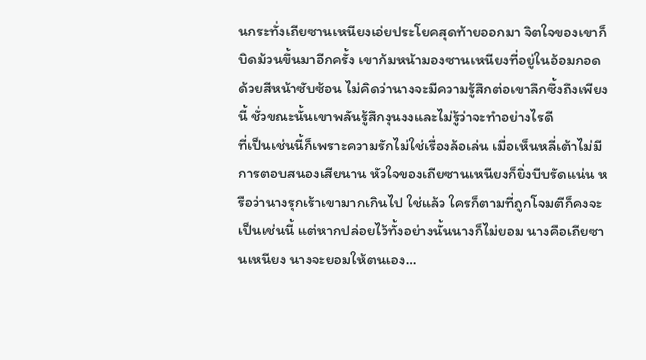นกระทั่งเถียซานเหนียงเอ่ยประโยคสุดท้ายออกมา จิตใจของเขาก็บิดม้วนขึ้นมาอีกครั้ง เขาก้มหน้ามองซานเหนียงที่อยู่ในอ้อมกอดด้วยสีหน้าซับซ้อน ไม่คิดว่านางจะมีความรู้สึกต่อเขาลึกซึ้งถึงเพียงนี้ ชั่วขณะนั้นเขาพลันรู้สึกงุนงงและไม่รู้ว่าจะทำอย่างไรดี
ที่เป็นเช่นนี้ก็เพราะความรักไม่ใช่เรื่องล้อเล่น เมื่อเห็นหลี่เต้าไม่มีการตอบสนองเสียนาน หัวใจของเถียซานเหนียงก็ยิ่งบีบรัดแน่น หรือว่านางรุกเร้าเขามากเกินไป ใช่แล้ว ใครก็ตามที่ถูกโจมตีก็คงจะเป็นเช่นนี้ แต่หากปล่อยไว้ทั้งอย่างนั้นนางก็ไม่ยอม นางคือเถียซานเหนียง นางจะยอมให้ตนเอง…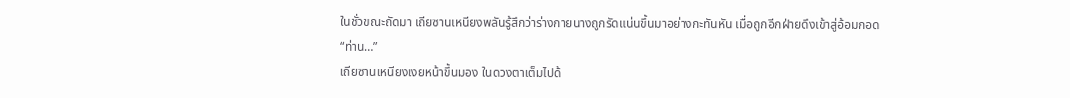ในชั่วขณะถัดมา เถียซานเหนียงพลันรู้สึกว่าร่างกายนางถูกรัดแน่นขึ้นมาอย่างกะทันหัน เมื่อถูกอีกฝ่ายดึงเข้าสู่อ้อมกอด
“ท่าน…”
เถียซานเหนียงเงยหน้าขึ้นมอง ในดวงตาเต็มไปด้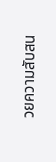วยความสับสน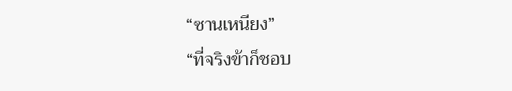“ซานเหนียง”
“ที่จริงข้าก็ชอบ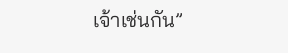เจ้าเช่นกัน”